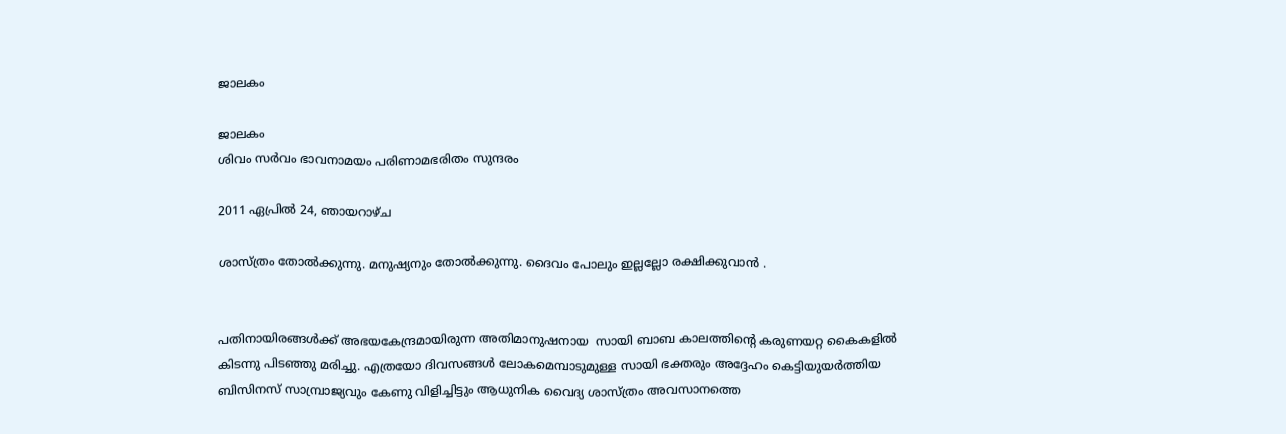ജാലകം

ജാലകം
ശിവം സര്‍വം ഭാവനാമയം പരിണാമഭരിതം സുന്ദരം

2011 ഏപ്രിൽ 24, ഞായറാഴ്‌ച

ശാസ്ത്രം തോല്‍ക്കുന്നു. മനുഷ്യനും തോല്‍ക്കുന്നു. ദൈവം പോലും ഇല്ലല്ലോ രക്ഷിക്കുവാന്‍ .


പതിനായിരങ്ങള്‍ക്ക് അഭയകേന്ദ്രമായിരുന്ന അതിമാനുഷനായ  സായി ബാബ കാലത്തിന്‍റെ കരുണയറ്റ കൈകളില്‍ കിടന്നു പിടഞ്ഞു മരിച്ചു. എത്രയോ ദിവസങ്ങള്‍ ലോകമെമ്പാടുമുള്ള സായി ഭക്തരും അദ്ദേഹം കെട്ടിയുയര്‍ത്തിയ ബിസിനസ് സാമ്പ്രാജ്യവും കേണു വിളിച്ചിട്ടും ആധുനിക വൈദ്യ ശാസ്ത്രം അവസാനത്തെ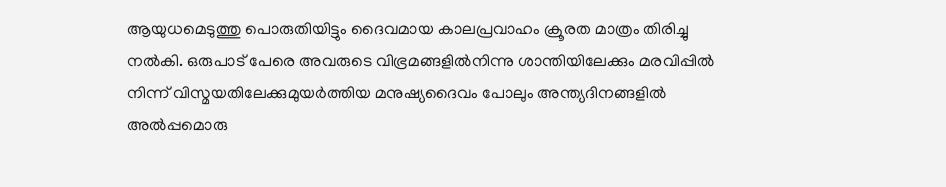ആയുധമെടുത്തു പൊരുതിയിട്ടും ദൈവമായ കാലപ്രവാഹം ക്രൂരത മാത്രം തിരിച്ചു നല്‍കി. ഒരുപാട് പേരെ അവരുടെ വിഭ്രമങ്ങളില്‍നിന്നു ശാന്തിയിലേക്കും മരവിപ്പില്‍ നിന്ന് വിസ്മയതിലേക്കുമുയര്‍ത്തിയ മനുഷ്യദൈവം പോലും അന്ത്യദിനങ്ങളില്‍ അല്‍പ്പമൊരു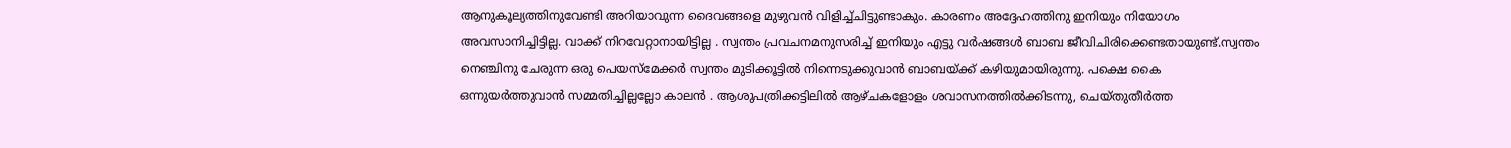ആനുകൂല്യത്തിനുവേണ്ടി അറിയാവുന്ന ദൈവങ്ങളെ മുഴുവന്‍ വിളിച്ച്ചിട്ടുണ്ടാകും. കാരണം അദ്ദേഹത്തിനു ഇനിയും നിയോഗം അവസാനിച്ചിട്ടില്ല. വാക്ക് നിറവേറ്റാനായിട്ടില്ല . സ്വന്തം പ്രവചനമനുസരിച്ച് ഇനിയും എട്ടു വര്‍ഷങ്ങള്‍ ബാബ ജീവിചിരിക്കെണ്ടതായുണ്ട്.സ്വന്തം നെഞ്ചിനു ചേരുന്ന ഒരു പെയസ്മേക്കര്‍ സ്വന്തം മുടിക്കൂട്ടില്‍ നിന്നെടുക്കുവാന്‍ ബാബയ്ക്ക് കഴിയുമായിരുന്നു. പക്ഷെ കൈ ഒന്നുയര്‍ത്തുവാന്‍ സമ്മതിച്ചില്ലല്ലോ കാലന്‍ . ആശുപത്രിക്കട്ടിലില്‍ ആഴ്ചകളോളം ശവാസനത്തില്‍ക്കിടന്നു, ചെയ്തുതീര്‍ത്ത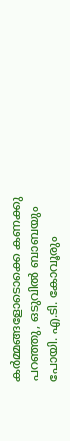കര്‍മ്മങ്ങളോടൊക്കെ കണക്കു പറഞ്ഞു, ഒടുവില്‍ ബാബയും പോയി. എ.ടി. കോവൂരും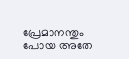പ്രേമാനന്തും പോയ അതേ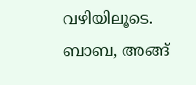വഴിയിലൂടെ. ബാബ, അങ്ങ്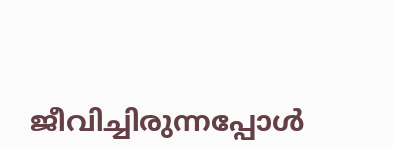ജീവിച്ചിരുന്നപ്പോള്‍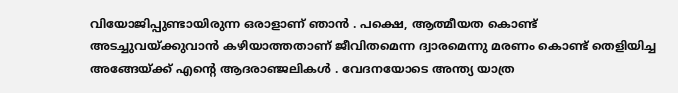വിയോജിപ്പുണ്ടായിരുന്ന ഒരാളാണ് ഞാന്‍ . പക്ഷെ, ആത്മീയത കൊണ്ട് അടച്ചുവയ്ക്കുവാന്‍ കഴിയാത്തതാണ് ജീവിതമെന്ന ദ്വാരമെന്നു മരണം കൊണ്ട് തെളിയിച്ച അങ്ങേയ്ക്ക് എന്റെ ആദരാഞ്ജലികള്‍ . വേദനയോടെ അന്ത്യ യാത്ര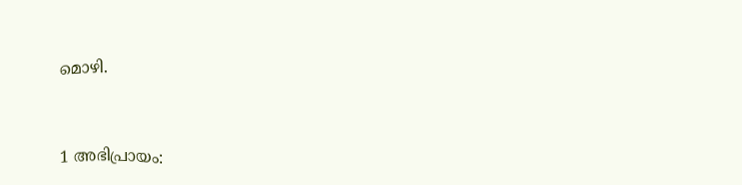മൊഴി.



1 അഭിപ്രായം: